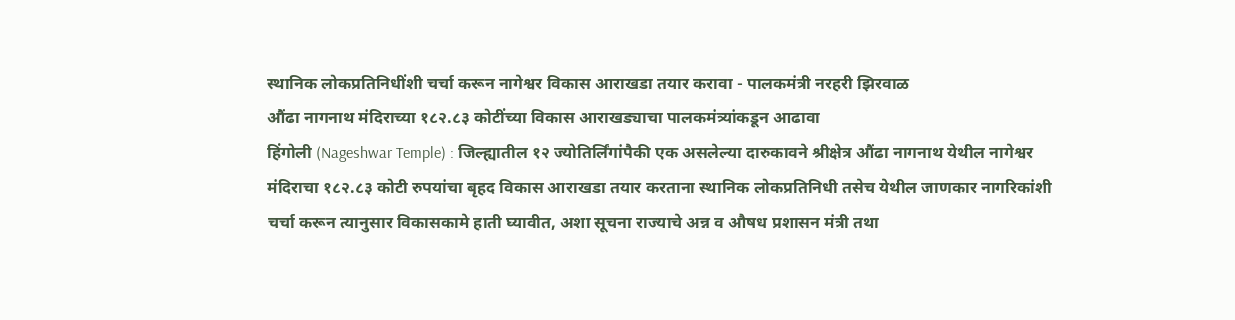स्थानिक लोकप्रतिनिधींशी चर्चा करून नागेश्वर विकास आराखडा तयार करावा - पालकमंत्री नरहरी झिरवाळ
औंढा नागनाथ मंदिराच्या १८२.८३ कोटींच्या विकास आराखड्याचा पालकमंत्र्यांकडून आढावा
हिंगोली (Nageshwar Temple) : जिल्ह्यातील १२ ज्योतिर्लिंगांपैकी एक असलेल्या दारुकावने श्रीक्षेत्र औंढा नागनाथ येथील नागेश्वर मंदिराचा १८२.८३ कोटी रुपयांचा बृहद विकास आराखडा तयार करताना स्थानिक लोकप्रतिनिधी तसेच येथील जाणकार नागरिकांशी चर्चा करून त्यानुसार विकासकामे हाती घ्यावीत, अशा सूचना राज्याचे अन्न व औषध प्रशासन मंत्री तथा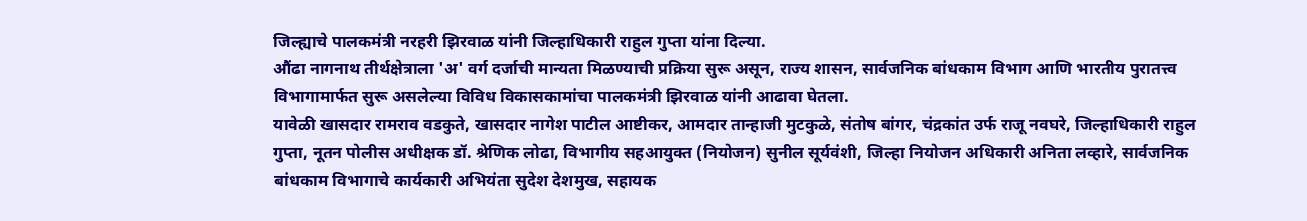जिल्ह्याचे पालकमंत्री नरहरी झिरवाळ यांनी जिल्हाधिकारी राहुल गुप्ता यांना दिल्या.
औंढा नागनाथ तीर्थक्षेत्राला 'अ' वर्ग दर्जाची मान्यता मिळण्याची प्रक्रिया सुरू असून, राज्य शासन, सार्वजनिक बांधकाम विभाग आणि भारतीय पुरातत्त्व विभागामार्फत सुरू असलेल्या विविध विकासकामांचा पालकमंत्री झिरवाळ यांनी आढावा घेतला.
यावेळी खासदार रामराव वडकुते, खासदार नागेश पाटील आष्टीकर, आमदार तान्हाजी मुटकुळे, संतोष बांगर, चंद्रकांत उर्फ राजू नवघरे, जिल्हाधिकारी राहुल गुप्ता, नूतन पोलीस अधीक्षक डॉ. श्रेणिक लोढा, विभागीय सहआयुक्त (नियोजन) सुनील सूर्यवंशी, जिल्हा नियोजन अधिकारी अनिता लव्हारे, सार्वजनिक बांधकाम विभागाचे कार्यकारी अभियंता सुदेश देशमुख, सहायक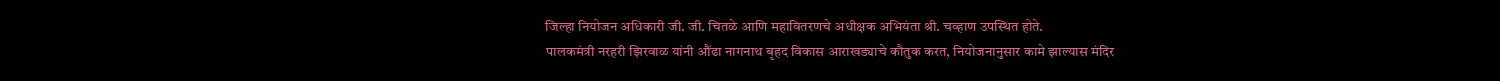जिल्हा नियोजन अधिकारी जी. जी. चितळे आणि महावितरणचे अधीक्षक अभियंता श्री. चव्हाण उपस्थित होते.
पालकमंत्री नरहरी झिरवाळ यांनी औंढा नागनाथ बृहद विकास आराखड्याचे कौतुक करत, नियोजनानुसार कामे झाल्यास मंदिर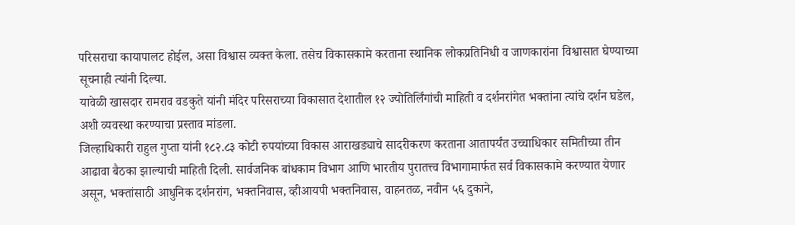परिसराचा कायापालट होईल, असा विश्वास व्यक्त केला. तसेच विकासकामे करताना स्थानिक लोकप्रतिनिधी व जाणकारांना विश्वासात घेण्याच्या सूचनाही त्यांनी दिल्या.
यावेळी खासदार रामराव वडकुते यांनी मंदिर परिसराच्या विकासात देशातील १२ ज्योतिर्लिंगांची माहिती व दर्शनरांगेत भक्तांना त्यांचे दर्शन घडेल, अशी व्यवस्था करण्याचा प्रस्ताव मांडला.
जिल्हाधिकारी राहुल गुप्ता यांनी १८२.८३ कोटी रुपयांच्या विकास आराखड्याचे सादरीकरण करताना आतापर्यंत उच्चाधिकार समितीच्या तीन आढावा बैठका झाल्याची माहिती दिली. सार्वजनिक बांधकाम विभाग आणि भारतीय पुरातत्त्व विभागामार्फत सर्व विकासकामे करण्यात येणार असून, भक्तांसाठी आधुनिक दर्शनरांग, भक्तनिवास, व्हीआयपी भक्तनिवास, वाहनतळ, नवीन ५६ दुकाने,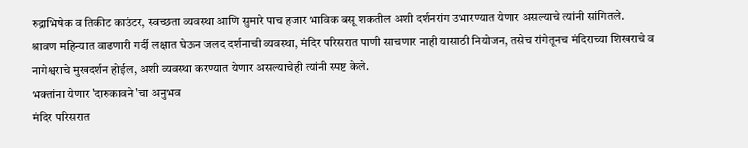रुद्राभिषेक व तिकीट काउंटर, स्वच्छता व्यवस्था आणि सुमारे पाच हजार भाविक बसू शकतील अशी दर्शनरांग उभारण्यात येणार असल्याचे त्यांनी सांगितले.
श्रावण महिन्यात वाढणारी गर्दी लक्षात घेऊन जलद दर्शनाची व्यवस्था, मंदिर परिसरात पाणी साचणार नाही यासाठी नियोजन, तसेच रांगेतूनच मंदिराच्या शिखराचे व नागेश्वराचे मुखदर्शन होईल, अशी व्यवस्था करण्यात येणार असल्याचेही त्यांनी स्पष्ट केले.
भक्तांना येणार 'दारुकावने'चा अनुभव
मंदिर परिसरात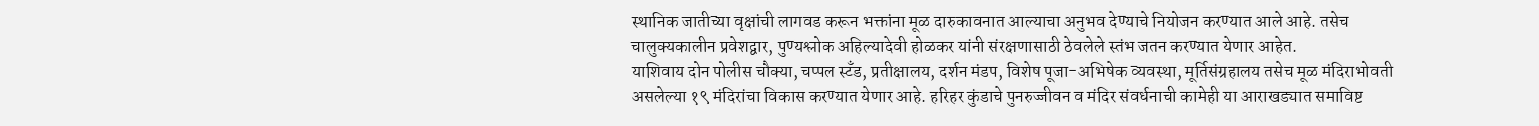स्थानिक जातीच्या वृक्षांची लागवड करून भक्तांना मूळ दारुकावनात आल्याचा अनुभव देण्याचे नियोजन करण्यात आले आहे. तसेच चालुक्यकालीन प्रवेशद्वार, पुण्यश्लोक अहिल्यादेवी होळकर यांनी संरक्षणासाठी ठेवलेले स्तंभ जतन करण्यात येणार आहेत.
याशिवाय दोन पोलीस चौक्या, चप्पल स्टँड, प्रतीक्षालय, दर्शन मंडप, विशेष पूजा-अभिषेक व्यवस्था, मूर्तिसंग्रहालय तसेच मूळ मंदिराभोवती असलेल्या १९ मंदिरांचा विकास करण्यात येणार आहे. हरिहर कुंडाचे पुनरुज्जीवन व मंदिर संवर्धनाची कामेही या आराखड्यात समाविष्ट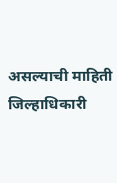असल्याची माहिती जिल्हाधिकारी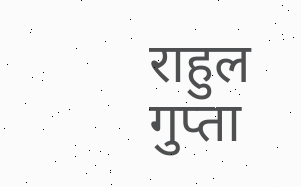राहुल गुप्ता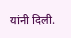यांनी दिली.